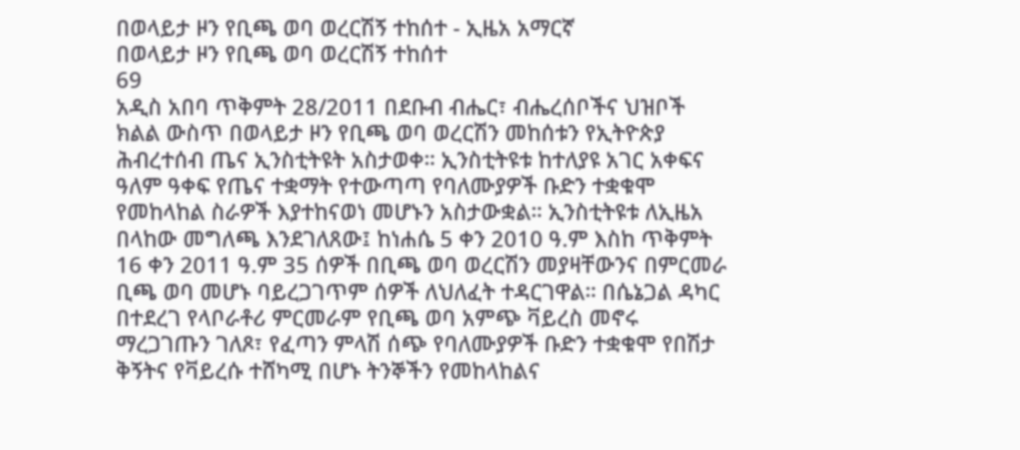በወላይታ ዞን የቢጫ ወባ ወረርሽኝ ተከሰተ - ኢዜአ አማርኛ
በወላይታ ዞን የቢጫ ወባ ወረርሽኝ ተከሰተ
69
አዲስ አበባ ጥቅምት 28/2011 በደቡብ ብሔር፣ ብሔረሰቦችና ህዝቦች ክልል ውስጥ በወላይታ ዞን የቢጫ ወባ ወረርሽን መከሰቱን የኢትዮጵያ ሕብረተሰብ ጤና ኢንስቲትዩት አስታወቀ። ኢንስቲትዩቱ ከተለያዩ አገር አቀፍና ዓለም ዓቀፍ የጤና ተቋማት የተውጣጣ የባለሙያዎች ቡድን ተቋቁሞ የመከላከል ስራዎች እያተከናወነ መሆኑን አስታውቋል። ኢንስቲትዩቱ ለኢዜአ በላከው መግለጫ እንደገለጸው፤ ከነሐሴ 5 ቀን 2010 ዓ.ም እስከ ጥቅምት 16 ቀን 2011 ዓ.ም 35 ሰዎች በቢጫ ወባ ወረርሽን መያዛቸውንና በምርመራ ቢጫ ወባ መሆኑ ባይረጋገጥም ሰዎች ለህለፈት ተዳርገዋል። በሴኔጋል ዳካር በተደረገ የላቦራቶሪ ምርመራም የቢጫ ወባ አምጭ ቫይረስ መኖሩ ማረጋገጡን ገለጾ፣ የፈጣን ምላሽ ሰጭ የባለሙያዎች ቡድን ተቋቁሞ የበሽታ ቅኝትና የቫይረሱ ተሸካሚ በሆኑ ትንኞችን የመከላከልና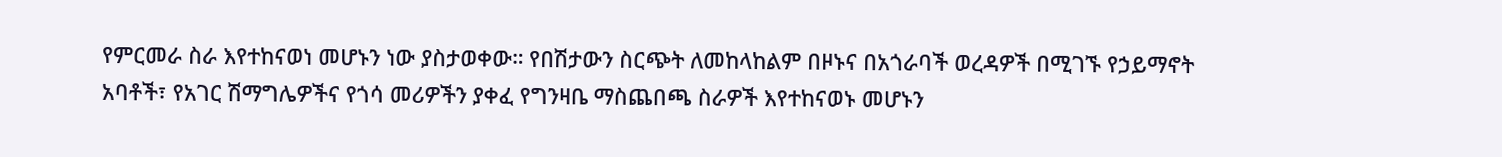የምርመራ ስራ እየተከናወነ መሆኑን ነው ያስታወቀው። የበሽታውን ስርጭት ለመከላከልም በዞኑና በአጎራባች ወረዳዎች በሚገኙ የኃይማኖት አባቶች፣ የአገር ሽማግሌዎችና የጎሳ መሪዎችን ያቀፈ የግንዛቤ ማስጨበጫ ስራዎች እየተከናወኑ መሆኑን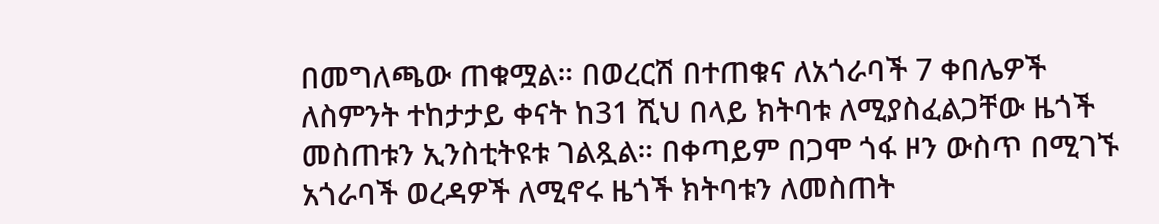በመግለጫው ጠቁሟል። በወረርሽ በተጠቁና ለአጎራባች 7 ቀበሌዎች ለስምንት ተከታታይ ቀናት ከ31 ሺህ በላይ ክትባቱ ለሚያስፈልጋቸው ዜጎች መስጠቱን ኢንስቲትዩቱ ገልጿል። በቀጣይም በጋሞ ጎፋ ዞን ውስጥ በሚገኙ አጎራባች ወረዳዎች ለሚኖሩ ዜጎች ክትባቱን ለመስጠት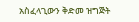አስፈላጊውን ቅድመ ዝግጅት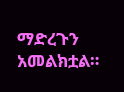ማድረጉን አመልክቷል።